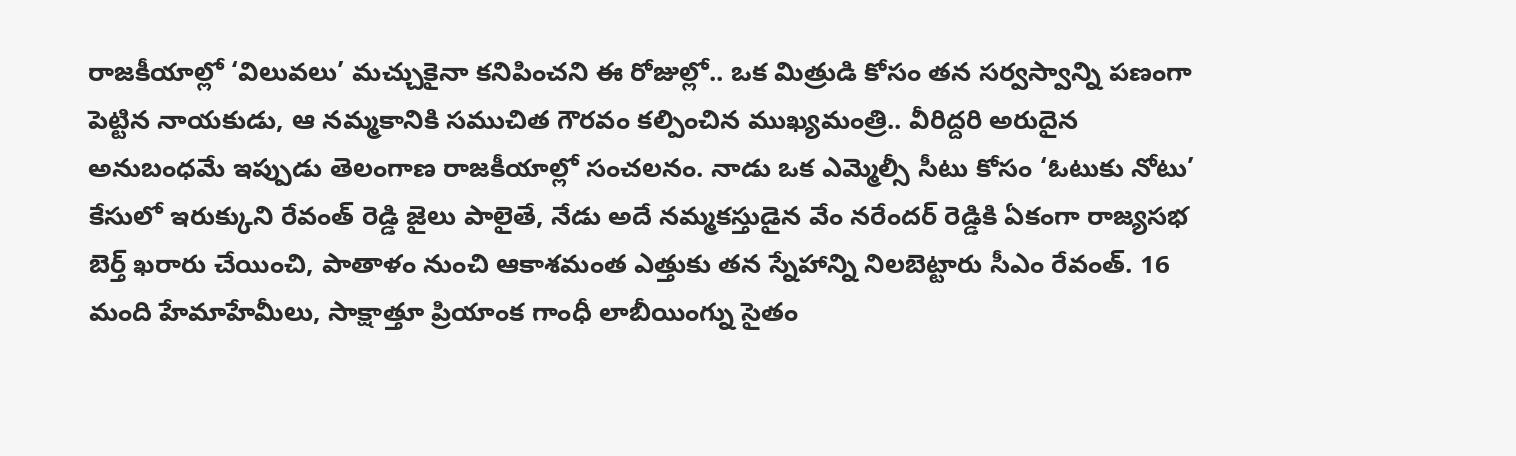రాజకీయాల్లో ‘విలువలు’ మచ్చుకైనా కనిపించని ఈ రోజుల్లో.. ఒక మిత్రుడి కోసం తన సర్వస్వాన్ని పణంగా పెట్టిన నాయకుడు, ఆ నమ్మకానికి సముచిత గౌరవం కల్పించిన ముఖ్యమంత్రి.. వీరిద్దరి అరుదైన అనుబంధమే ఇప్పుడు తెలంగాణ రాజకీయాల్లో సంచలనం. నాడు ఒక ఎమ్మెల్సీ సీటు కోసం ‘ఓటుకు నోటు’ కేసులో ఇరుక్కుని రేవంత్ రెడ్డి జైలు పాలైతే, నేడు అదే నమ్మకస్తుడైన వేం నరేందర్ రెడ్డికి ఏకంగా రాజ్యసభ బెర్త్ ఖరారు చేయించి, పాతాళం నుంచి ఆకాశమంత ఎత్తుకు తన స్నేహాన్ని నిలబెట్టారు సీఎం రేవంత్. 16 మంది హేమాహేమీలు, సాక్షాత్తూ ప్రియాంక గాంధీ లాబీయింగ్ను సైతం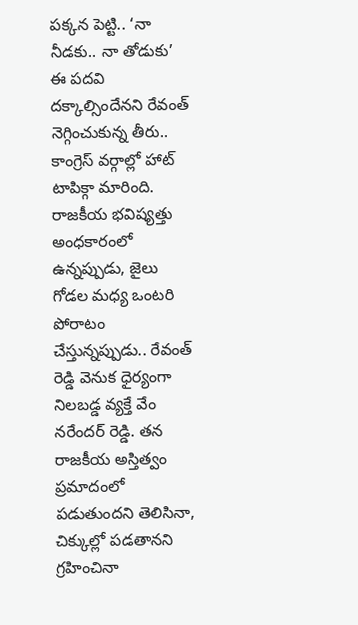పక్కన పెట్టి.. ‘నా నీడకు.. నా తోడుకు’ ఈ పదవి దక్కాల్సిందేనని రేవంత్ నెగ్గించుకున్న తీరు.. కాంగ్రెస్ వర్గాల్లో హాట్ టాపిక్గా మారింది.
రాజకీయ భవిష్యత్తు అంధకారంలో ఉన్నప్పుడు, జైలు గోడల మధ్య ఒంటరి పోరాటం చేస్తున్నప్పుడు.. రేవంత్ రెడ్డి వెనుక ధైర్యంగా నిలబడ్డ వ్యక్తే వేం నరేందర్ రెడ్డి. తన రాజకీయ అస్తిత్వం ప్రమాదంలో పడుతుందని తెలిసినా, చిక్కుల్లో పడతానని గ్రహించినా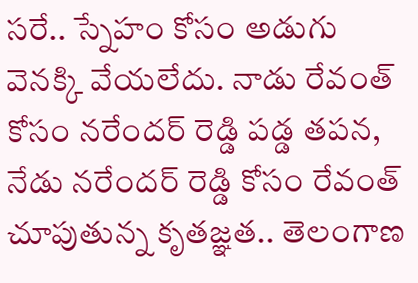సరే.. స్నేహం కోసం అడుగు వెనక్కి వేయలేదు. నాడు రేవంత్ కోసం నరేందర్ రెడ్డి పడ్డ తపన, నేడు నరేందర్ రెడ్డి కోసం రేవంత్ చూపుతున్న కృతజ్ఞత.. తెలంగాణ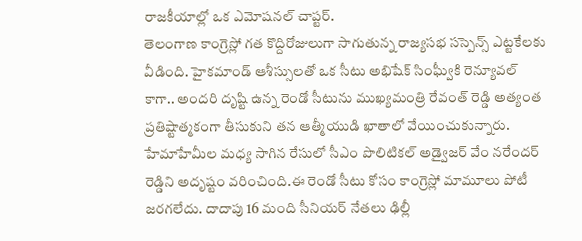రాజకీయాల్లో ఒక ఎమోషనల్ చాప్టర్.
తెలంగాణ కాంగ్రెస్లో గత కొద్దిరోజులుగా సాగుతున్న రాజ్యసభ సస్పెన్స్ ఎట్టకేలకు వీడింది. హైకమాండ్ ఆశీస్సులతో ఒక సీటు అభిషేక్ సింఘ్వీకి రెన్యూవల్ కాగా.. అందరి దృష్టి ఉన్న రెండో సీటును ముఖ్యమంత్రి రేవంత్ రెడ్డి అత్యంత ప్రతిష్టాత్మకంగా తీసుకుని తన ఆత్మీయుడి ఖాతాలో వేయించుకున్నారు. హేమాహేమీల మధ్య సాగిన రేసులో సీఎం పొలిటికల్ అడ్వైజర్ వేం నరేందర్ రెడ్డిని అదృష్టం వరించింది.ఈ రెండో సీటు కోసం కాంగ్రెస్లో మామూలు పోటీ జరగలేదు. దాదాపు 16 మంది సీనియర్ నేతలు ఢిల్లీ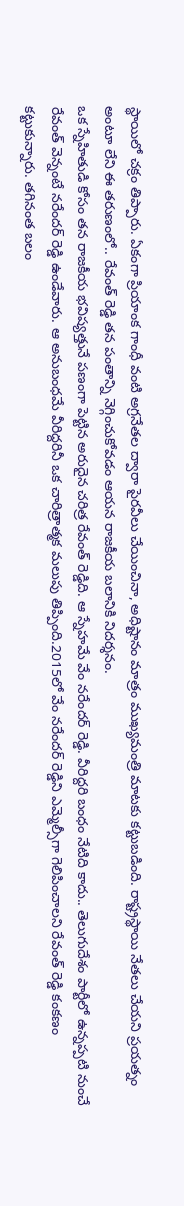స్థాయిలో చక్రం తిప్పారు. ఏకంగా ప్రియాంక గాంధీ వంటి అగ్రనేతల ద్వారా పైరవీలు చేయించినా, అధిష్టానం మాత్రం ముఖ్యమంత్రి మాటకు కట్టుబడింది. రాష్ట్రస్థాయి నేతలు చేయని ప్రయత్నం అంటూ లేని ఈ తరుణంలో.. రేవంత్ రెడ్డి తన పంతాన్ని నెగ్గించుకోవడం ఆయన రాజకీయ బలానికి నిదర్శనం.
ఒక స్నేహితుడి కోసం తన రాజకీయ భవిష్యత్తునే పణంగా పెట్టిన అరుదైన చరిత్ర రేవంత్ రెడ్డిది. ఆ స్నేహమే వేం నరేందర్ రెడ్డి. వీరిద్దరి బంధం నేటిది కాదు.. తెలుగుదేశం పార్టీలో ఉన్నప్పటి నుంచే రేవంత్ వెన్నంటే నరేందర్ రెడ్డి ఉండేవారు. ఆ అనుబంధమే వీరిద్దరినీ ఒక చారిత్రాత్మక మలుపు తిప్పింది.2015లో వేం నరేందర్ రెడ్డిని ఎమ్మెల్సీగా గెలిపించాలని రేవంత్ రెడ్డి కంకణం కట్టుకున్నారు. తగినంత బలం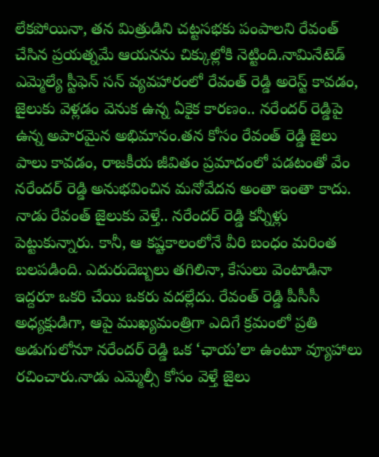లేకపోయినా, తన మిత్రుడిని చట్టసభకు పంపాలని రేవంత్ చేసిన ప్రయత్నమే ఆయనను చిక్కుల్లోకి నెట్టింది.నామినేటెడ్ ఎమ్మెల్యే స్టీఫెన్ సన్ వ్యవహారంలో రేవంత్ రెడ్డి అరెస్ట్ కావడం, జైలుకు వెళ్లడం వెనుక ఉన్న ఏకైక కారణం.. నరేందర్ రెడ్డిపై ఉన్న అపారమైన అభిమానం.తన కోసం రేవంత్ రెడ్డి జైలు పాలు కావడం, రాజకీయ జీవితం ప్రమాదంలో పడటంతో వేం నరేందర్ రెడ్డి అనుభవించిన మనోవేదన అంతా ఇంతా కాదు.
నాడు రేవంత్ జైలుకు వెళ్తే.. నరేందర్ రెడ్డి కన్నీళ్లు పెట్టుకున్నారు. కానీ, ఆ కష్టకాలంలోనే వీరి బంధం మరింత బలపడింది. ఎదురుదెబ్బలు తగిలినా, కేసులు వెంటాడినా ఇద్దరూ ఒకరి చేయి ఒకరు వదల్లేదు. రేవంత్ రెడ్డి పీసీసీ అధ్యక్షుడిగా, ఆపై ముఖ్యమంత్రిగా ఎదిగే క్రమంలో ప్రతి అడుగులోనూ నరేందర్ రెడ్డి ఒక ‘ఛాయ’లా ఉంటూ వ్యూహాలు రచించారు.నాడు ఎమ్మెల్సీ కోసం వెళ్తే జైలు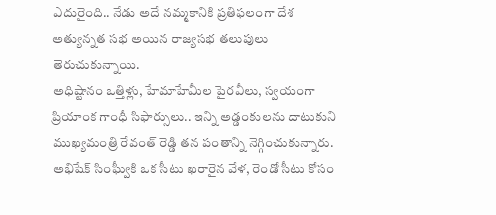ఎదురైంది.. నేడు అదే నమ్మకానికి ప్రతిఫలంగా దేశ అత్యున్నత సభ అయిన రాజ్యసభ తలుపులు తెరుచుకున్నాయి.
అధిష్టానం ఒత్తిళ్లు, హేమాహేమీల పైరవీలు, స్వయంగా ప్రియాంక గాంధీ సిఫార్సులు.. ఇన్ని అడ్డంకులను దాటుకుని ముఖ్యమంత్రి రేవంత్ రెడ్డి తన పంతాన్ని నెగ్గించుకున్నారు. అభిషేక్ సింఘ్వీకి ఒక సీటు ఖరారైన వేళ, రెండో సీటు కోసం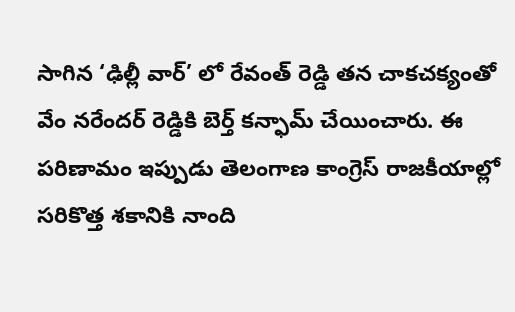సాగిన ‘ఢిల్లీ వార్’ లో రేవంత్ రెడ్డి తన చాకచక్యంతో వేం నరేందర్ రెడ్డికి బెర్త్ కన్ఫామ్ చేయించారు. ఈ పరిణామం ఇప్పుడు తెలంగాణ కాంగ్రెస్ రాజకీయాల్లో సరికొత్త శకానికి నాంది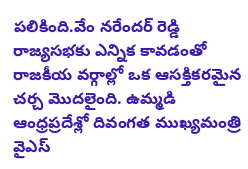పలికింది.వేం నరేందర్ రెడ్డి రాజ్యసభకు ఎన్నిక కావడంతో రాజకీయ వర్గాల్లో ఒక ఆసక్తికరమైన చర్చ మొదలైంది. ఉమ్మడి ఆంధ్రప్రదేశ్లో దివంగత ముఖ్యమంత్రి వైఎస్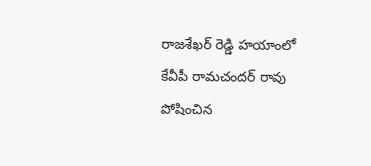రాజశేఖర్ రెడ్డి హయాంలో కేవీపీ రామచందర్ రావు పోషించిన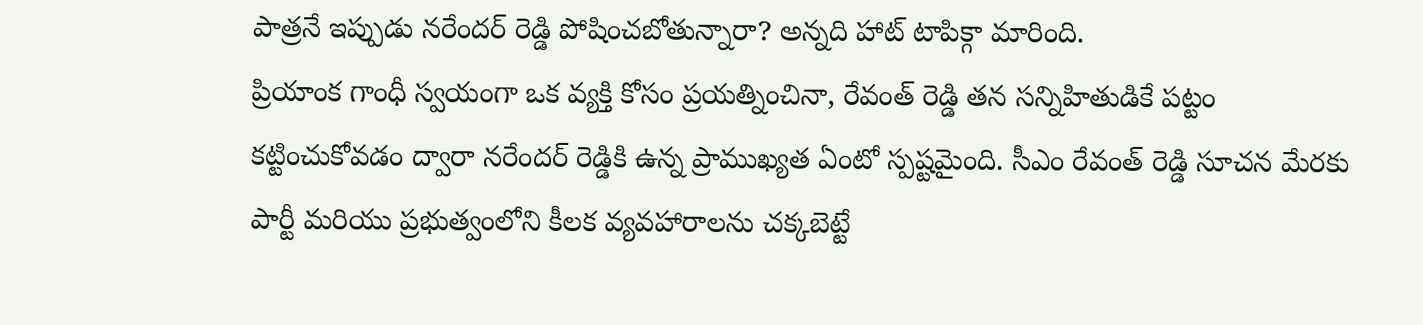పాత్రనే ఇప్పుడు నరేందర్ రెడ్డి పోషించబోతున్నారా? అన్నది హాట్ టాపిక్గా మారింది.
ప్రియాంక గాంధీ స్వయంగా ఒక వ్యక్తి కోసం ప్రయత్నించినా, రేవంత్ రెడ్డి తన సన్నిహితుడికే పట్టం కట్టించుకోవడం ద్వారా నరేందర్ రెడ్డికి ఉన్న ప్రాముఖ్యత ఏంటో స్పష్టమైంది. సీఎం రేవంత్ రెడ్డి సూచన మేరకు పార్టీ మరియు ప్రభుత్వంలోని కీలక వ్యవహారాలను చక్కబెట్టే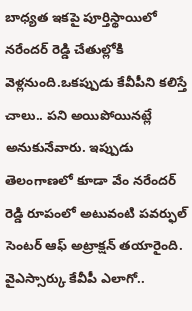బాధ్యత ఇకపై పూర్తిస్థాయిలో నరేందర్ రెడ్డి చేతుల్లోకి వెళ్లనుంది.ఒకప్పుడు కేవీపీని కలిస్తే చాలు.. పని అయిపోయినట్లే అనుకునేవారు. ఇప్పుడు తెలంగాణలో కూడా వేం నరేందర్ రెడ్డి రూపంలో అటువంటి పవర్ఫుల్ సెంటర్ ఆఫ్ అట్రాక్షన్ తయారైంది.
వైఎస్సార్కు కేవీపీ ఎలాగో..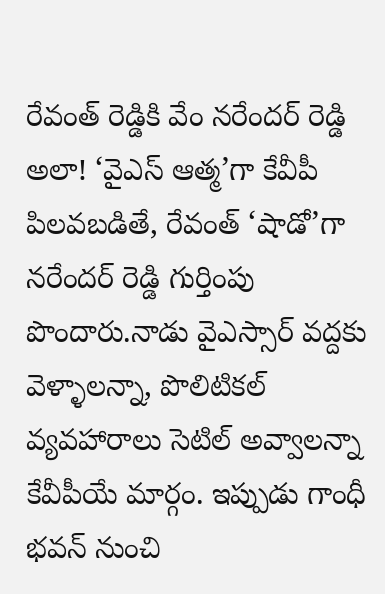రేవంత్ రెడ్డికి వేం నరేందర్ రెడ్డి అలా! ‘వైఎస్ ఆత్మ’గా కేవీపీ పిలవబడితే, రేవంత్ ‘షాడో’గా నరేందర్ రెడ్డి గుర్తింపు పొందారు.నాడు వైఎస్సార్ వద్దకు వెళ్ళాలన్నా, పొలిటికల్ వ్యవహారాలు సెటిల్ అవ్వాలన్నా కేవీపీయే మార్గం. ఇప్పుడు గాంధీ భవన్ నుంచి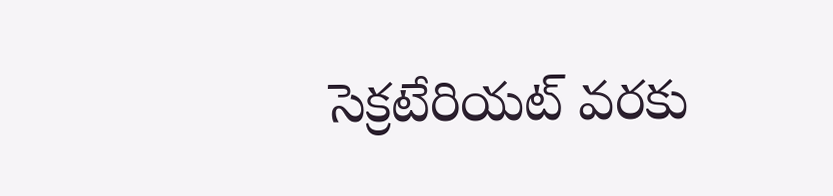సెక్రటేరియట్ వరకు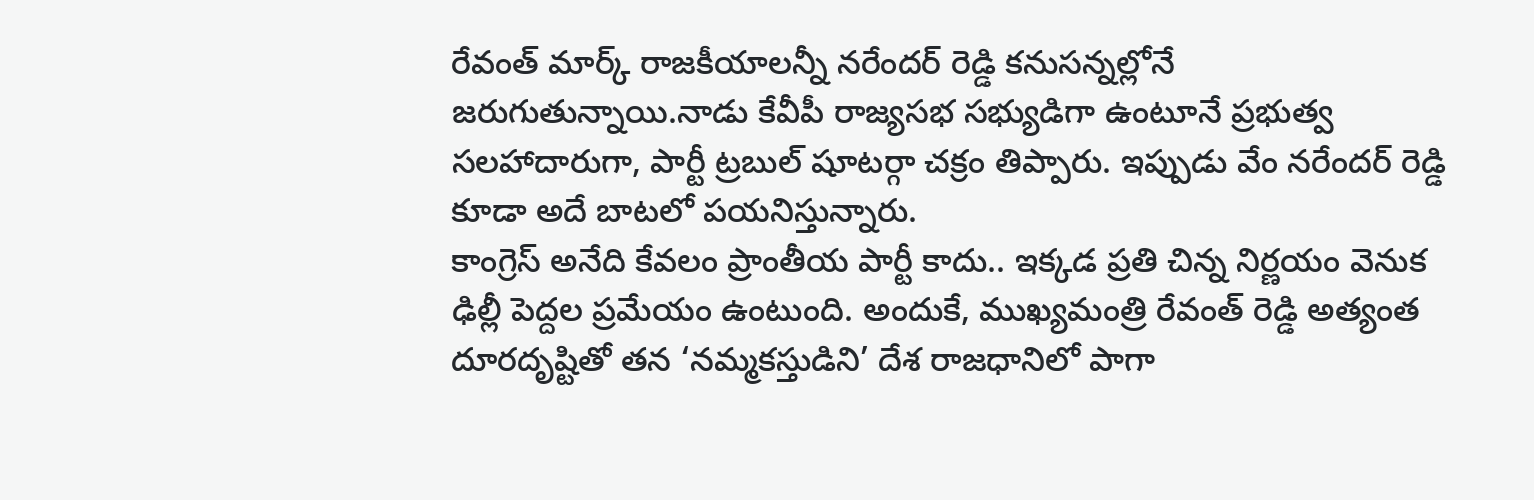రేవంత్ మార్క్ రాజకీయాలన్నీ నరేందర్ రెడ్డి కనుసన్నల్లోనే జరుగుతున్నాయి.నాడు కేవీపీ రాజ్యసభ సభ్యుడిగా ఉంటూనే ప్రభుత్వ సలహాదారుగా, పార్టీ ట్రబుల్ షూటర్గా చక్రం తిప్పారు. ఇప్పుడు వేం నరేందర్ రెడ్డి కూడా అదే బాటలో పయనిస్తున్నారు.
కాంగ్రెస్ అనేది కేవలం ప్రాంతీయ పార్టీ కాదు.. ఇక్కడ ప్రతి చిన్న నిర్ణయం వెనుక ఢిల్లీ పెద్దల ప్రమేయం ఉంటుంది. అందుకే, ముఖ్యమంత్రి రేవంత్ రెడ్డి అత్యంత దూరదృష్టితో తన ‘నమ్మకస్తుడిని’ దేశ రాజధానిలో పాగా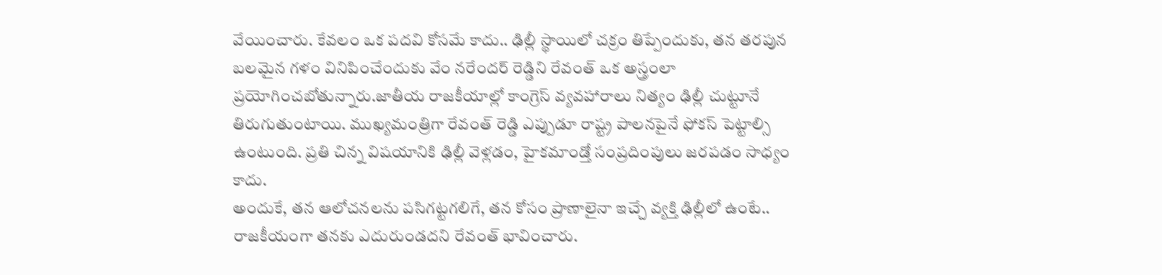వేయించారు. కేవలం ఒక పదవి కోసమే కాదు.. ఢిల్లీ స్థాయిలో చక్రం తిప్పేందుకు, తన తరపున బలమైన గళం వినిపించేందుకు వేం నరేందర్ రెడ్డిని రేవంత్ ఒక అస్త్రంలా ప్రయోగించబోతున్నారు.జాతీయ రాజకీయాల్లో కాంగ్రెస్ వ్యవహారాలు నిత్యం ఢిల్లీ చుట్టూనే తిరుగుతుంటాయి. ముఖ్యమంత్రిగా రేవంత్ రెడ్డి ఎప్పుడూ రాష్ట్ర పాలనపైనే ఫోకస్ పెట్టాల్సి ఉంటుంది. ప్రతి చిన్న విషయానికి ఢిల్లీ వెళ్లడం, హైకమాండ్తో సంప్రదింపులు జరపడం సాధ్యం కాదు.
అందుకే, తన ఆలోచనలను పసిగట్టగలిగే, తన కోసం ప్రాణాలైనా ఇచ్చే వ్యక్తి ఢిల్లీలో ఉంటే.. రాజకీయంగా తనకు ఎదురుండదని రేవంత్ భావించారు.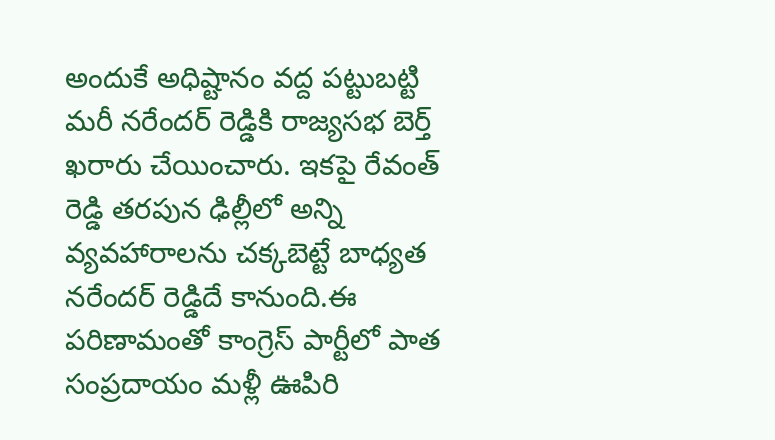అందుకే అధిష్టానం వద్ద పట్టుబట్టి మరీ నరేందర్ రెడ్డికి రాజ్యసభ బెర్త్ ఖరారు చేయించారు. ఇకపై రేవంత్ రెడ్డి తరపున ఢిల్లీలో అన్ని వ్యవహారాలను చక్కబెట్టే బాధ్యత నరేందర్ రెడ్డిదే కానుంది.ఈ పరిణామంతో కాంగ్రెస్ పార్టీలో పాత సంప్రదాయం మళ్లీ ఊపిరి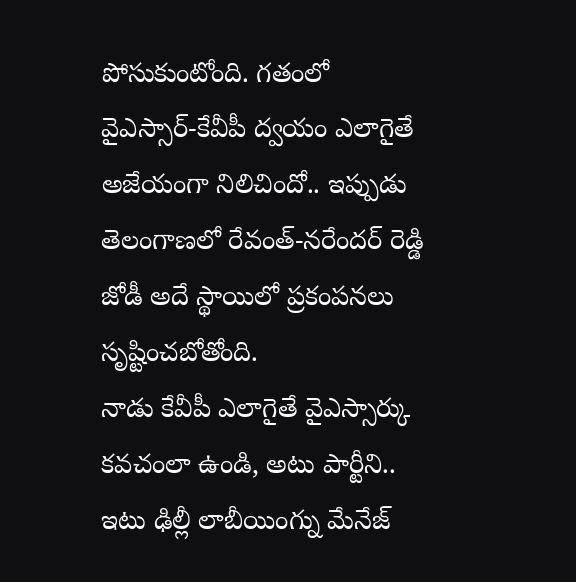పోసుకుంటోంది. గతంలో వైఎస్సార్-కేవీపీ ద్వయం ఎలాగైతే అజేయంగా నిలిచిందో.. ఇప్పుడు తెలంగాణలో రేవంత్-నరేందర్ రెడ్డి జోడీ అదే స్థాయిలో ప్రకంపనలు సృష్టించబోతోంది.
నాడు కేవీపీ ఎలాగైతే వైఎస్సార్కు కవచంలా ఉండి, అటు పార్టీని.. ఇటు ఢిల్లీ లాబీయింగ్ను మేనేజ్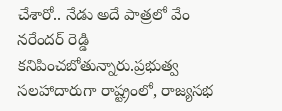చేశారో.. నేడు అదే పాత్రలో వేం నరేందర్ రెడ్డి కనిపించబోతున్నారు.ప్రభుత్వ సలహాదారుగా రాష్ట్రంలో, రాజ్యసభ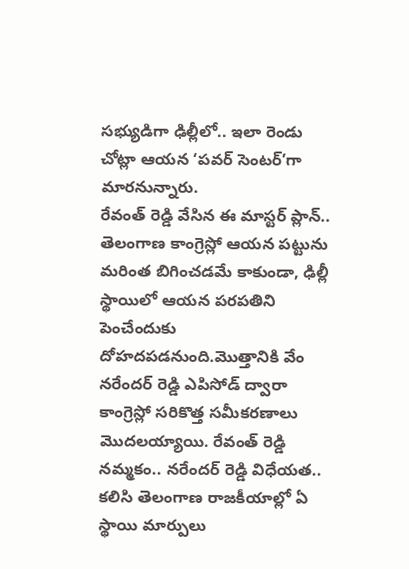సభ్యుడిగా ఢిల్లీలో.. ఇలా రెండు చోట్లా ఆయన ‘పవర్ సెంటర్’గా మారనున్నారు.
రేవంత్ రెడ్డి వేసిన ఈ మాస్టర్ ప్లాన్.. తెలంగాణ కాంగ్రెస్లో ఆయన పట్టును మరింత బిగించడమే కాకుండా, ఢిల్లీ స్థాయిలో ఆయన పరపతిని పెంచేందుకు దోహదపడనుంది.మొత్తానికి వేం నరేందర్ రెడ్డి ఎపిసోడ్ ద్వారా కాంగ్రెస్లో సరికొత్త సమీకరణాలు మొదలయ్యాయి. రేవంత్ రెడ్డి నమ్మకం.. నరేందర్ రెడ్డి విధేయత.. కలిసి తెలంగాణ రాజకీయాల్లో ఏ స్థాయి మార్పులు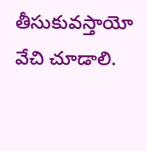తీసుకువస్తాయో వేచి చూడాలి.